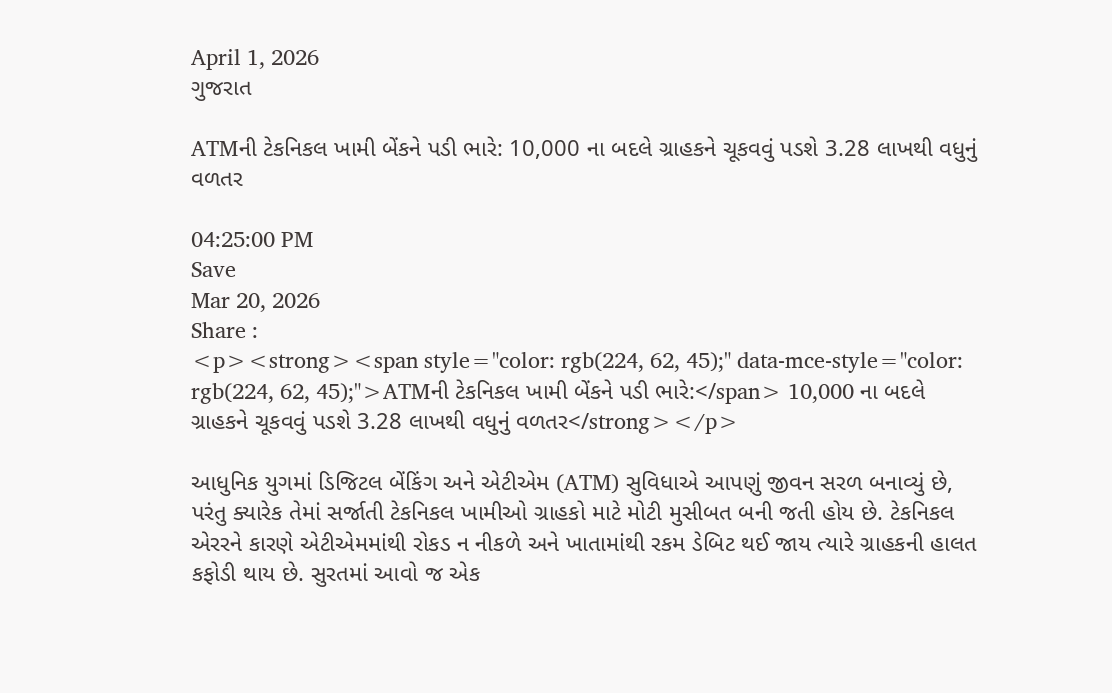April 1, 2026
ગુજરાત

ATMની ટેકનિકલ ખામી બેંકને પડી ભારે: 10,000 ના બદલે ગ્રાહકને ચૂકવવું પડશે 3.28 લાખથી વધુનું વળતર

04:25:00 PM
Save
Mar 20, 2026
Share :
<p><strong><span style="color: rgb(224, 62, 45);" data-mce-style="color: rgb(224, 62, 45);">ATMની ટેકનિકલ ખામી બેંકને પડી ભારે:</span> 10,000 ના બદલે ગ્રાહકને ચૂકવવું પડશે 3.28 લાખથી વધુનું વળતર</strong></p>

આધુનિક યુગમાં ડિજિટલ બેંકિંગ અને એટીએમ (ATM) સુવિધાએ આપણું જીવન સરળ બનાવ્યું છે, પરંતુ ક્યારેક તેમાં સર્જાતી ટેકનિકલ ખામીઓ ગ્રાહકો માટે મોટી મુસીબત બની જતી હોય છે. ટેકનિકલ એરરને કારણે એટીએમમાંથી રોકડ ન નીકળે અને ખાતામાંથી રકમ ડેબિટ થઈ જાય ત્યારે ગ્રાહકની હાલત કફોડી થાય છે. સુરતમાં આવો જ એક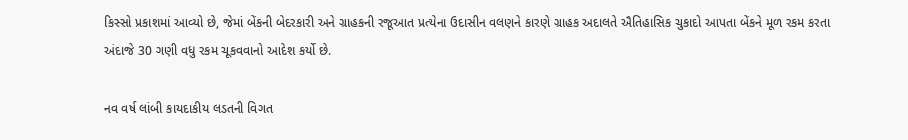કિસ્સો પ્રકાશમાં આવ્યો છે, જેમાં બેંકની બેદરકારી અને ગ્રાહકની રજૂઆત પ્રત્યેના ઉદાસીન વલણને કારણે ગ્રાહક અદાલતે ઐતિહાસિક ચુકાદો આપતા બેંકને મૂળ રકમ કરતા અંદાજે 30 ગણી વધુ રકમ ચૂકવવાનો આદેશ કર્યો છે.

નવ વર્ષ લાંબી કાયદાકીય લડતની વિગત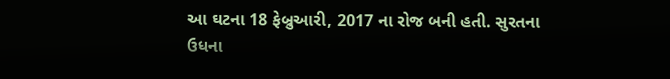આ ઘટના 18 ફેબ્રુઆરી, 2017 ના રોજ બની હતી. સુરતના ઉધના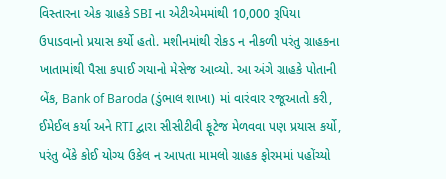વિસ્તારના એક ગ્રાહકે SBI ના એટીએમમાંથી 10,000 રૂપિયા ઉપાડવાનો પ્રયાસ કર્યો હતો. મશીનમાંથી રોકડ ન નીકળી પરંતુ ગ્રાહકના ખાતામાંથી પૈસા કપાઈ ગયાનો મેસેજ આવ્યો. આ અંગે ગ્રાહકે પોતાની બેંક, Bank of Baroda (ડુંભાલ શાખા) માં વારંવાર રજૂઆતો કરી, ઈમેઈલ કર્યા અને RTI દ્વારા સીસીટીવી ફૂટેજ મેળવવા પણ પ્રયાસ કર્યો, પરંતુ બેંકે કોઈ યોગ્ય ઉકેલ ન આપતા મામલો ગ્રાહક ફોરમમાં પહોંચ્યો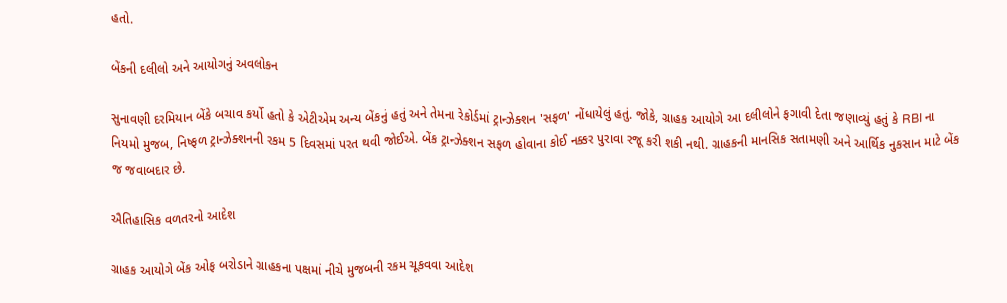હતો.

બેંકની દલીલો અને આયોગનું અવલોકન

સુનાવણી દરમિયાન બેંકે બચાવ કર્યો હતો કે એટીએમ અન્ય બેંકનું હતું અને તેમના રેકોર્ડમાં ટ્રાન્ઝેક્શન 'સફળ' નોંધાયેલું હતું. જોકે, ગ્રાહક આયોગે આ દલીલોને ફગાવી દેતા જણાવ્યું હતું કે RBI ના નિયમો મુજબ, નિષ્ફળ ટ્રાન્ઝેક્શનની રકમ 5 દિવસમાં પરત થવી જોઈએ. બેંક ટ્રાન્ઝેક્શન સફળ હોવાના કોઈ નક્કર પુરાવા રજૂ કરી શકી નથી. ગ્રાહકની માનસિક સતામણી અને આર્થિક નુકસાન માટે બેંક જ જવાબદાર છે.

ઐતિહાસિક વળતરનો આદેશ

ગ્રાહક આયોગે બેંક ઓફ બરોડાને ગ્રાહકના પક્ષમાં નીચે મુજબની રકમ ચૂકવવા આદેશ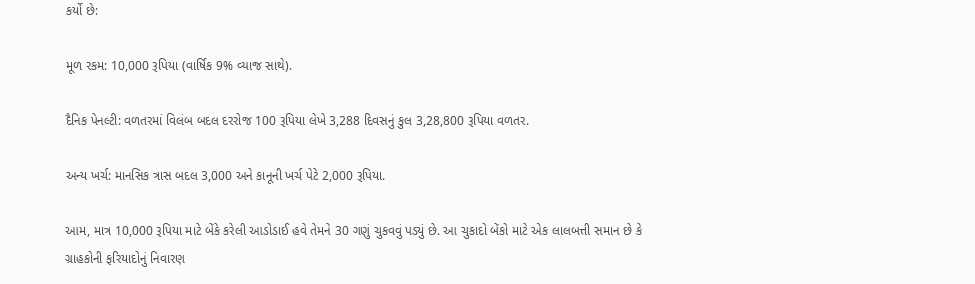કર્યો છે:

મૂળ રકમ: 10,000 રૂપિયા (વાર્ષિક 9% વ્યાજ સાથે).

દૈનિક પેનલ્ટી: વળતરમાં વિલંબ બદલ દરરોજ 100 રૂપિયા લેખે 3,288 દિવસનું કુલ 3,28,800 રૂપિયા વળતર.

અન્ય ખર્ચ: માનસિક ત્રાસ બદલ 3,000 અને કાનૂની ખર્ચ પેટે 2,000 રૂપિયા.

આમ, માત્ર 10,000 રૂપિયા માટે બેંકે કરેલી આડોડાઈ હવે તેમને 30 ગણું ચુકવવું પડ્યું છે. આ ચુકાદો બેંકો માટે એક લાલબત્તી સમાન છે કે ગ્રાહકોની ફરિયાદોનું નિવારણ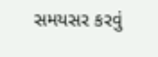સમયસર કરવું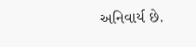અનિવાર્ય છે.